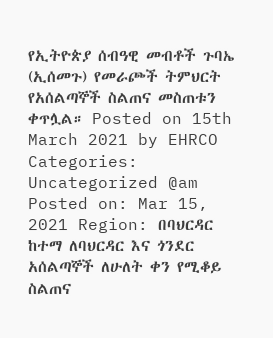የኢትዮጵያ ሰብዓዊ መብቶች ጉባኤ (ኢሰመጉ) የመራጮች ትምህርት የአሰልጣኞች ስልጠና መስጠቱን ቀጥሏል። Posted on 15th March 2021 by EHRCO Categories: Uncategorized @am Posted on: Mar 15, 2021 Region: በባህርዳር ከተማ ለባህርዳር እና ጎንደር አሰልጣኞች ለሁለት ቀን የሚቆይ ስልጠና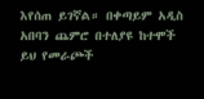እየሰጠ ይገኛል። በቀጣይም አዲስ አበባን ጨምሮ በተለያዩ ከተሞች ይህ የመራጮች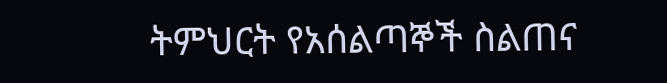ትምህርት የአሰልጣኞች ስልጠና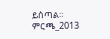ይሰጣል። ምርጫ_2013